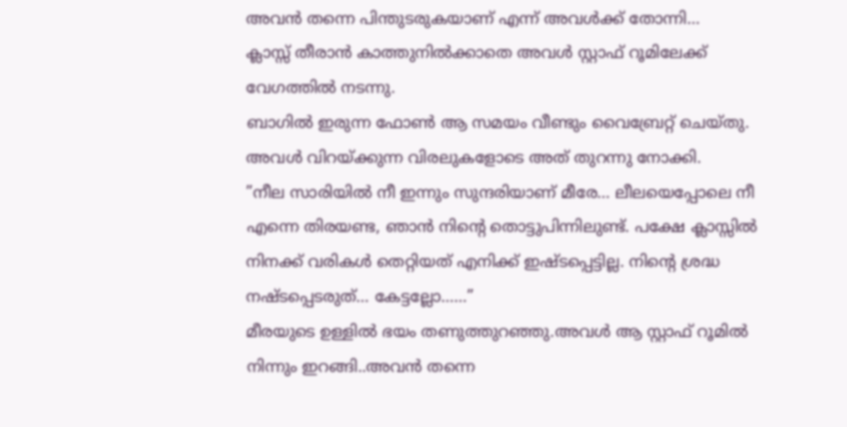അവൻ തന്നെ പിന്തുടരുകയാണ് എന്ന് അവൾക്ക് തോന്നി…
ക്ലാസ്സ് തീരാൻ കാത്തുനിൽക്കാതെ അവൾ സ്റ്റാഫ് റൂമിലേക്ക് വേഗത്തിൽ നടന്നു.
ബാഗിൽ ഇരുന്ന ഫോൺ ആ സമയം വീണ്ടും വൈബ്രേറ്റ് ചെയ്തു. അവൾ വിറയ്ക്കുന്ന വിരലുകളോടെ അത് തുറന്നു നോക്കി.
”നീല സാരിയിൽ നീ ഇന്നും സുന്ദരിയാണ് മീരേ… ലീലയെപ്പോലെ നീ എന്നെ തിരയണ്ട, ഞാൻ നിന്റെ തൊട്ടുപിന്നിലുണ്ട്. പക്ഷേ ക്ലാസ്സിൽ നിനക്ക് വരികൾ തെറ്റിയത് എനിക്ക് ഇഷ്ടപ്പെട്ടില്ല. നിന്റെ ശ്രദ്ധ നഷ്ടപ്പെടരുത്… കേട്ടല്ലോ……”
മീരയുടെ ഉള്ളിൽ ഭയം തണുത്തുറഞ്ഞു.അവൾ ആ സ്റ്റാഫ് റൂമിൽ നിന്നും ഇറങ്ങി..അവൻ തന്നെ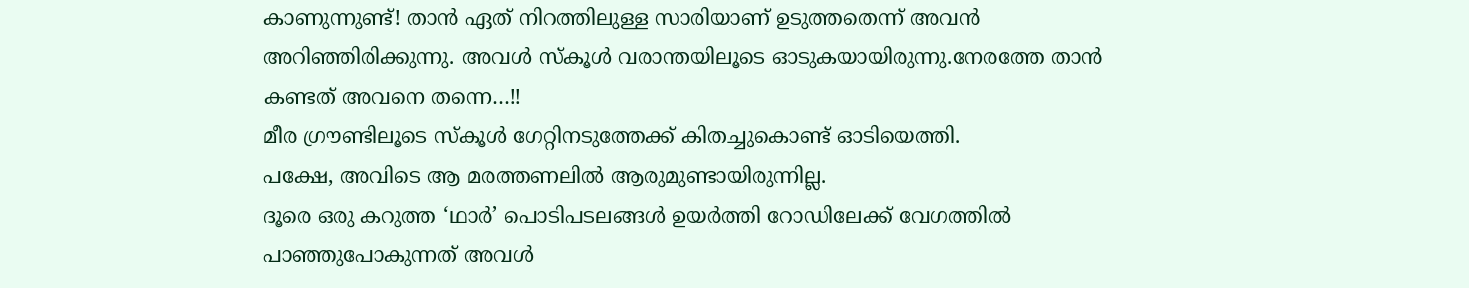കാണുന്നുണ്ട്! താൻ ഏത് നിറത്തിലുള്ള സാരിയാണ് ഉടുത്തതെന്ന് അവൻ അറിഞ്ഞിരിക്കുന്നു. അവൾ സ്കൂൾ വരാന്തയിലൂടെ ഓടുകയായിരുന്നു.നേരത്തേ താൻ കണ്ടത് അവനെ തന്നെ…!!
മീര ഗ്രൗണ്ടിലൂടെ സ്കൂൾ ഗേറ്റിനടുത്തേക്ക് കിതച്ചുകൊണ്ട് ഓടിയെത്തി.
പക്ഷേ, അവിടെ ആ മരത്തണലിൽ ആരുമുണ്ടായിരുന്നില്ല.
ദൂരെ ഒരു കറുത്ത ‘ഥാർ’ പൊടിപടലങ്ങൾ ഉയർത്തി റോഡിലേക്ക് വേഗത്തിൽ പാഞ്ഞുപോകുന്നത് അവൾ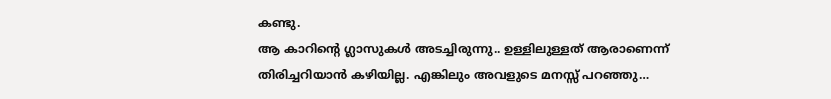കണ്ടു.
ആ കാറിന്റെ ഗ്ലാസുകൾ അടച്ചിരുന്നു.. ഉള്ളിലുള്ളത് ആരാണെന്ന് തിരിച്ചറിയാൻ കഴിയില്ല. എങ്കിലും അവളുടെ മനസ്സ് പറഞ്ഞു…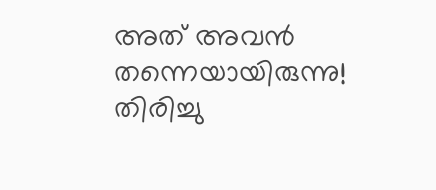അത് അവൻ തന്നെയായിരുന്നു!
തിരിച്ചു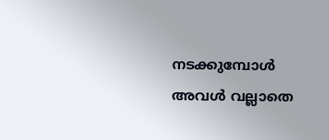നടക്കുമ്പോൾ അവൾ വല്ലാതെ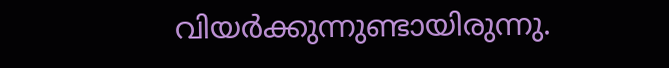വിയർക്കുന്നുണ്ടായിരുന്നു.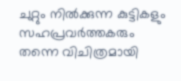ചുറ്റും നിൽക്കുന്ന കുട്ടികളും സഹപ്രവർത്തകരും തന്നെ വിചിത്രമായി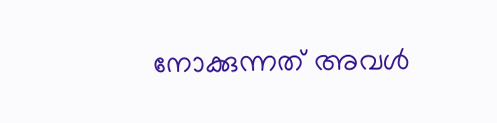നോക്കുന്നത് അവൾ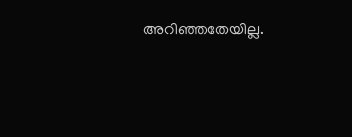അറിഞ്ഞതേയില്ല.